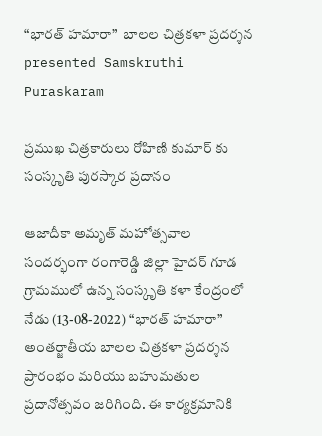“భారత్ హమారా”  బాలల చిత్రకళా ప్రదర్శన
presented Samskruthi Puraskaram

ప్రముఖ చిత్రకారులు రోహిణి కుమార్ కు సంస్కృతి పురస్కార ప్రదానం

ఆజాదీకా అమృత్ మహోత్సవాల సందర్భంగా రంగారెడ్డి జిల్లా హైదర్ గూడ గ్రామములో ఉన్న సంస్కృతి కళా కేంద్రంలో నేడు (13-08-2022) “భారత్ హమారా” అంతర్జాతీయ బాలల చిత్రకళా ప్రదర్శన ప్రారంభం మరియు బహుమతుల ప్రదానోత్సవం జరిగింది. ఈ కార్యక్రమానికి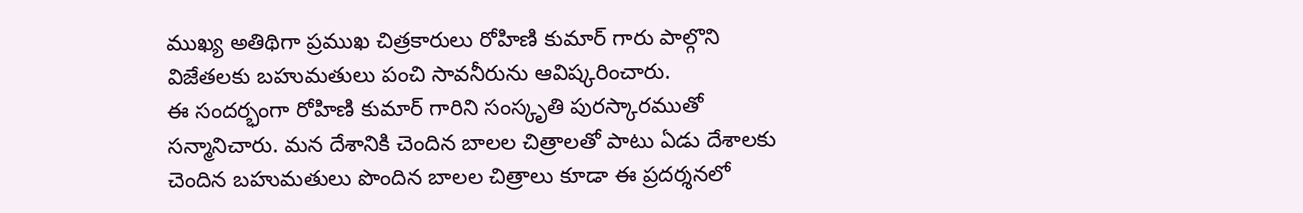ముఖ్య అతిథిగా ప్రముఖ చిత్రకారులు రోహిణి కుమార్ గారు పాల్గొని విజేతలకు బహుమతులు పంచి సావనీరును ఆవిష్కరించారు.
ఈ సందర్భంగా రోహిణి కుమార్ గారిని సంస్కృతి పురస్కారముతో సన్మానిచారు. మన దేశానికి చెందిన బాలల చిత్రాలతో పాటు ఏడు దేశాలకు చెందిన బహుమతులు పొందిన బాలల చిత్రాలు కూడా ఈ ప్రదర్శనలో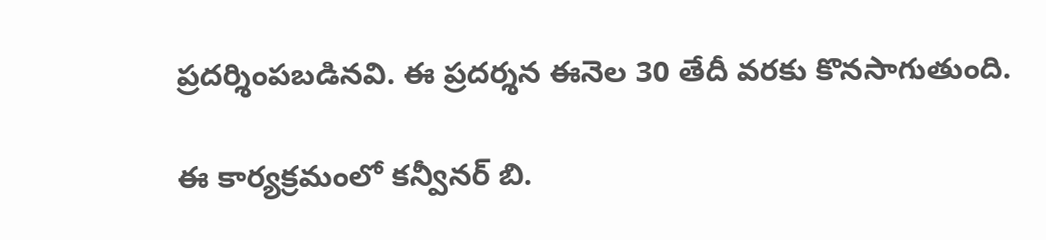ప్రదర్శింపబడినవి. ఈ ప్రదర్శన ఈనెల 30 తేదీ వరకు కొనసాగుతుంది.

ఈ కార్యక్రమంలో కన్వీనర్ బి.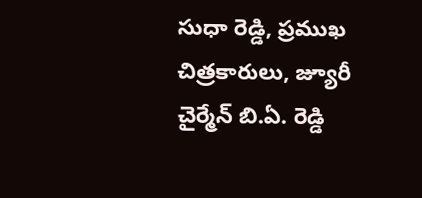సుధా రెడ్డి, ప్రముఖ చిత్రకారులు, జ్యూరీ చైర్మేన్ బి.ఏ. రెడ్డి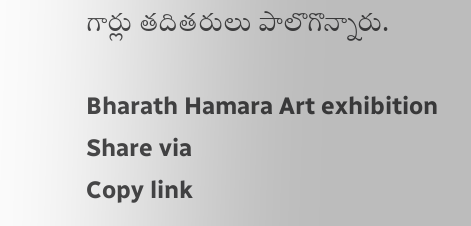గార్లు తదితరులు పాలొగొన్నారు.

Bharath Hamara Art exhibition
Share via
Copy link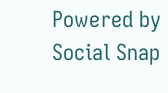Powered by Social Snap